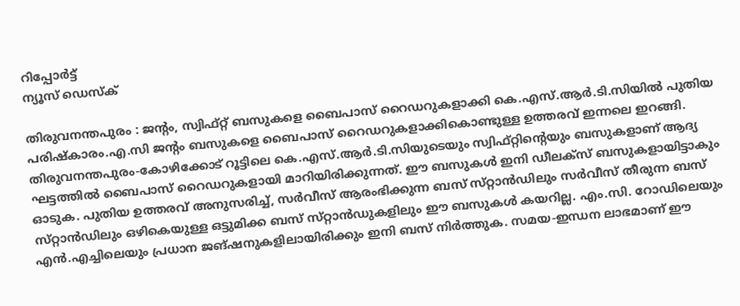റിപ്പോര്‍ട്ട്
ന്യൂസ് ഡെസ്ക്

തിരുവനന്തപുരം : ജന്റം, സ്വിഫ്‌റ്റ്‌ ബസുകളെ ബൈപാസ്‌ റൈഡറുകളാക്കി കെ.എസ്‌.ആർ.ടി.സിയിൽ പുതിയ പരിഷ്‌കാരം.എ.സി ജന്റം ബസുകളെ ബൈപാസ്‌ റൈഡറുകളാക്കികൊണ്ടുള്ള ഉത്തരവ്‌ ഇന്നലെ ഇറങ്ങി. തിരുവനന്തപുരം-കോഴിക്കോട്‌ റൂട്ടിലെ കെ.എസ്‌.ആർ.ടി.സിയുടെയും സ്വിഫ്‌റ്റിന്റെയും ബസുകളാണ്‌ ആദ്യ ഘട്ടത്തിൽ ബൈപാസ്‌ റൈഡറുകളായി മാറിയിരിക്കുന്നത്‌. ഈ ബസുകൾ ഇനി ഡീലക്‌സ്‌ ബസുകളായിട്ടാകും ഓടുക. പുതിയ ഉത്തരവ്‌ അനുസരിച്ച്‌, സർവീസ്‌ ആരംഭിക്കുന്ന ബസ്‌ സ്‌റ്റാൻഡിലും സർവീസ്‌ തീരുന്ന ബസ്‌ സ്‌റ്റാൻഡിലും ഒഴികെയുള്ള ഒട്ടുമിക്ക ബസ്‌ സ്‌റ്റാൻഡുകളിലും ഈ ബസുകൾ കയറില്ല. എം.സി. റോഡിലെയും എൻ.എച്ചിലെയും പ്രധാന ജങ്‌ഷനുകളിലായിരിക്കും ഇനി ബസ്‌ നിർത്തുക. സമയ-ഇന്ധന ലാഭമാണ്‌ ഈ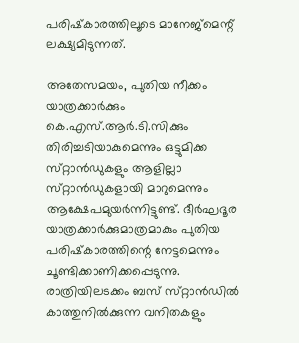പരിഷ്‌കാരത്തിലൂടെ മാനേജ്‌മെന്റ്‌ ലക്ഷ്യമിടുന്നത്‌.

അതേസമയം, പുതിയ നീക്കം യാത്രക്കാർക്കും കെ.എസ്‌.ആർ.ടി.സിക്കും തിരിച്ചടിയാകുമെന്നും ഒട്ടുമിക്ക സ്‌റ്റാൻഡുകളും ആളില്ലാ സ്‌റ്റാൻഡുകളായി മാറുമെന്നും ആക്ഷേപമുയർന്നിട്ടുണ്ട്‌. ദീർഘദൂര യാത്രക്കാർക്കുമാത്രമാകും പുതിയ പരിഷ്‌കാരത്തിന്റെ നേട്ടമെന്നും ചൂണ്ടിക്കാണിക്കപ്പെടുന്നു. രാത്രിയിലടക്കം ബസ്‌ സ്‌റ്റാൻഡിൽ കാത്തുനിൽക്കുന്ന വനിതകളും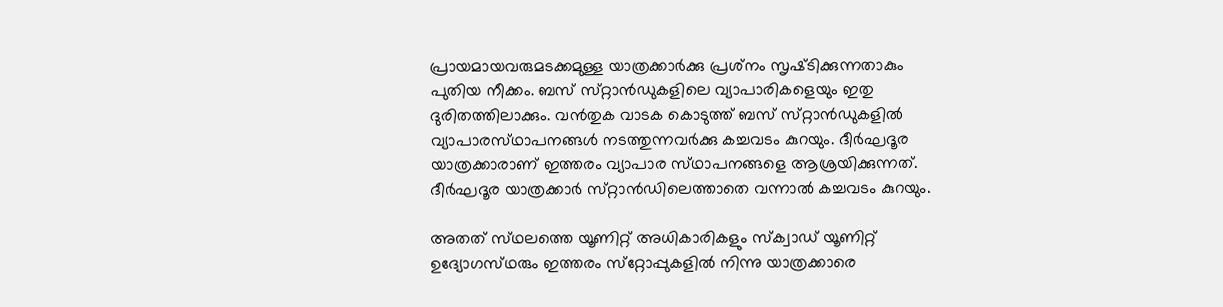പ്രായമായവരുമടക്കമുള്ള യാത്രക്കാർക്കു പ്രശ്‌നം സൃഷ്‌ടിക്കുന്നതാകും പുതിയ നീക്കം. ബസ്‌ സ്‌റ്റാൻഡുകളിലെ വ്യാപാരികളെയും ഇതു ദുരിതത്തിലാക്കും. വൻതുക വാടക കൊടുത്ത്‌ ബസ്‌ സ്‌റ്റാൻഡുകളിൽ വ്യാപാരസ്‌ഥാപനങ്ങൾ നടത്തുന്നവർക്കു കച്ചവടം കുറയും. ദീർഘദൂര യാത്രക്കാരാണ്‌ ഇത്തരം വ്യാപാര സ്‌ഥാപനങ്ങളെ ആശ്രയിക്കുന്നത്‌. ദീർഘദൂര യാത്രക്കാർ സ്‌റ്റാൻഡിലെത്താതെ വന്നാൽ കച്ചവടം കുറയും.

അതത്‌ സ്‌ഥലത്തെ യൂണിറ്റ്‌ അധികാരികളും സ്‌ക്വാഡ്‌ യൂണിറ്റ്‌ ഉദ്യോഗസ്‌ഥരും ഇത്തരം സ്‌റ്റോപ്പുകളിൽ നിന്നു യാത്രക്കാരെ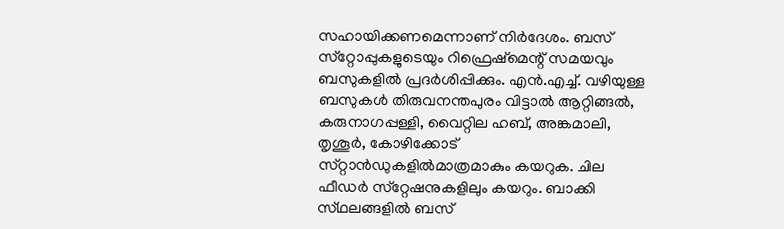സഹായിക്കണമെന്നാണ്‌ നിർദേശം. ബസ്‌ സ്‌റ്റോപ്പുകളുടെയും റിഫ്രെഷ്‌മെന്റ്‌ സമയവും ബസുകളിൽ പ്രദർശിപ്പിക്കും. എൻ.എച്ച്‌. വഴിയുള്ള ബസുകൾ തിരുവനന്തപുരം വിട്ടാൽ ആറ്റിങ്ങൽ, കരുനാഗപ്പള്ളി, വൈറ്റില ഹബ്‌, അങ്കമാലി, തൃശൂർ, കോഴിക്കോട്‌ സ്‌റ്റാൻഡുകളിൽമാത്രമാകും കയറുക. ചില ഫീഡർ സ്‌റ്റേഷനുകളിലും കയറും. ബാക്കി സ്‌ഥലങ്ങളിൽ ബസ്‌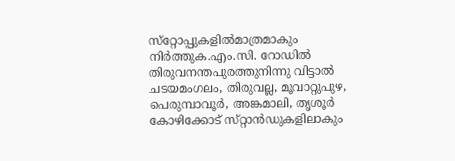സ്‌റ്റോപ്പുകളിൽമാത്രമാകും നിർത്തുക.എം.സി. റോഡിൽ തിരുവനന്തപുരത്തുനിന്നു വിട്ടാൽ ചടയമംഗലം, തിരുവല്ല, മൂവാറ്റുപുഴ, പെരുമ്പാവൂർ, അങ്കമാലി, തൃശൂർ കോഴിക്കോട്‌ സ്‌റ്റാൻഡുകളിലാകും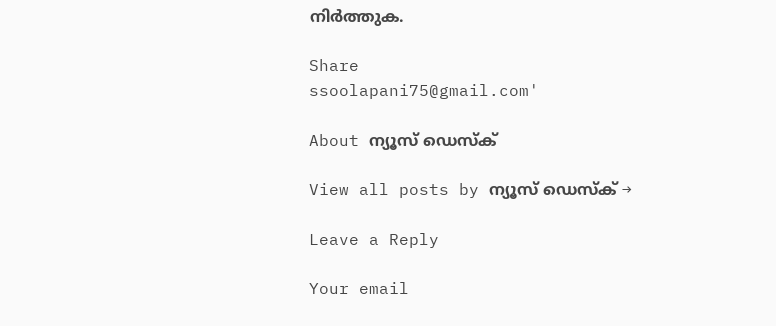നിർത്തുക.

Share
ssoolapani75@gmail.com'

About ന്യൂസ് ഡെസ്ക്

View all posts by ന്യൂസ് ഡെസ്ക് →

Leave a Reply

Your email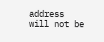address will not be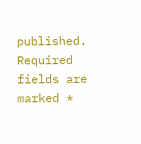published. Required fields are marked *